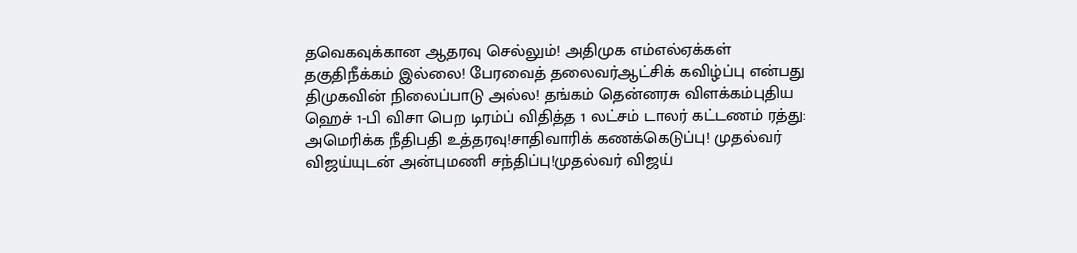தவெகவுக்கான ஆதரவு செல்லும்! அதிமுக எம்எல்ஏக்கள் தகுதிநீக்கம் இல்லை! பேரவைத் தலைவர்ஆட்சிக் கவிழ்ப்பு என்பது திமுகவின் நிலைப்பாடு அல்ல! தங்கம் தென்னரசு விளக்கம்புதிய ஹெச் 1-பி விசா பெற டிரம்ப் விதித்த 1 லட்சம் டாலர் கட்டணம் ரத்து: அமெரிக்க நீதிபதி உத்தரவு!சாதிவாரிக் கணக்கெடுப்பு! முதல்வர் விஜய்யுடன் அன்புமணி சந்திப்பு!முதல்வர் விஜய்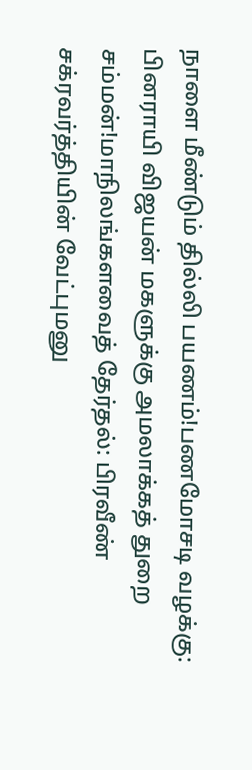நாளை மீண்டும் தில்லி பயணம்!பணமோசடி வழக்கு: பினராயி விஜயன் மகளுக்கு அமலாக்கத் துறை சம்மன்!மாநிலங்களவைத் தேர்தல்: பிரவீண் சக்ரவர்த்தியின் வேட்புமனு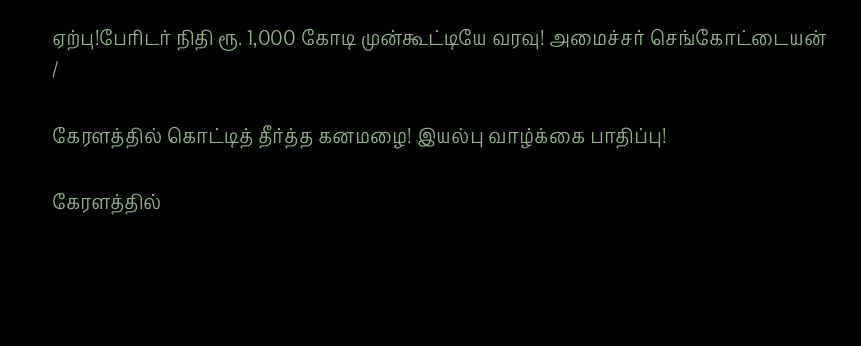ஏற்பு!பேரிடர் நிதி ரூ. 1,000 கோடி முன்கூட்டியே வரவு! அமைச்சர் செங்கோட்டையன்
/

கேரளத்தில் கொட்டித் தீர்த்த கனமழை! இயல்பு வாழ்க்கை பாதிப்பு!

கேரளத்தில்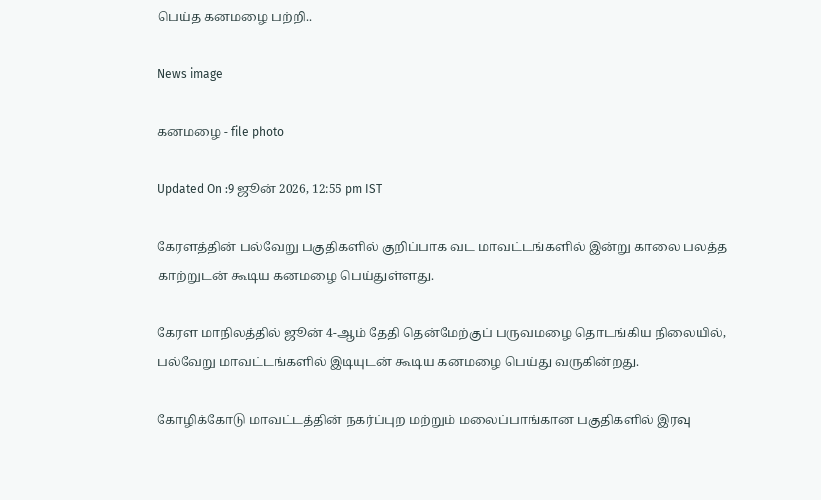பெய்த கனமழை பற்றி..

News image

கனமழை - file photo

Updated On :9 ஜூன் 2026, 12:55 pm IST

கேரளத்தின் பல்வேறு பகுதிகளில் குறிப்பாக வட மாவட்டங்களில் இன்று காலை பலத்த காற்றுடன் கூடிய கனமழை பெய்துள்ளது.

கேரள மாநிலத்தில் ஜூன் 4-ஆம் தேதி தென்மேற்குப் பருவமழை தொடங்கிய நிலையில், பல்வேறு மாவட்டங்களில் இடியுடன் கூடிய கனமழை பெய்து வருகின்றது.

கோழிக்கோடு மாவட்டத்தின் நகர்ப்புற மற்றும் மலைப்பாங்கான பகுதிகளில் இரவு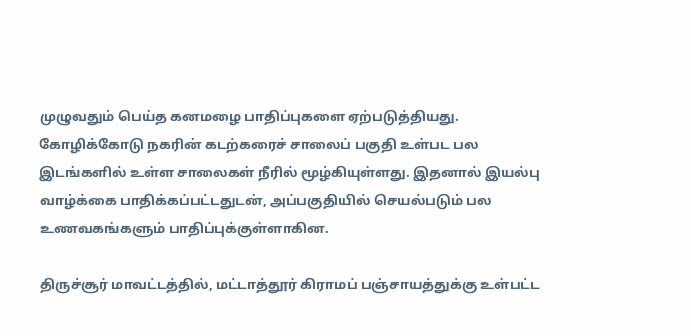முழுவதும் பெய்த கனமழை பாதிப்புகளை ஏற்படுத்தியது. கோழிக்கோடு நகரின் கடற்கரைச் சாலைப் பகுதி உள்பட பல இடங்களில் உள்ள சாலைகள் நீரில் மூழ்கியுள்ளது. இதனால் இயல்பு வாழ்க்கை பாதிக்கப்பட்டதுடன், அப்பகுதியில் செயல்படும் பல உணவகங்களும் பாதிப்புக்குள்ளாகின.

திருச்சூர் மாவட்டத்தில், மட்டாத்தூர் கிராமப் பஞ்சாயத்துக்கு உள்பட்ட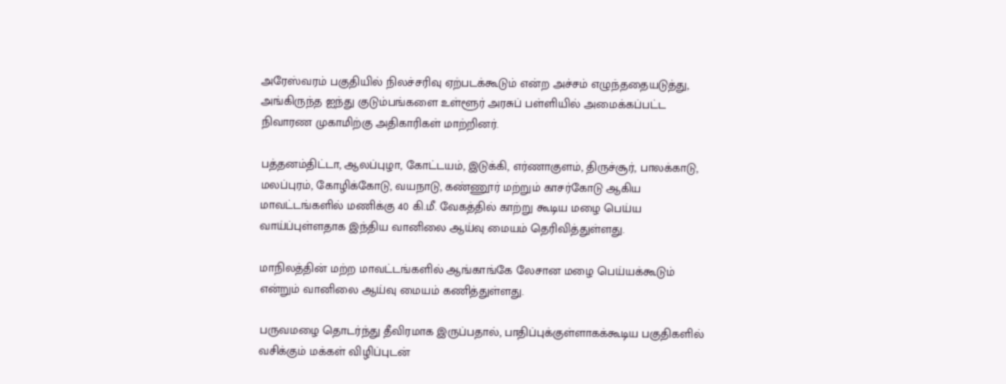அரேஸ்வரம் பகுதியில் நிலச்சரிவு ஏற்படக்கூடும் என்ற அச்சம் எழுந்ததையடுத்து, அங்கிருந்த ஐந்து குடும்பங்களை உள்ளூர் அரசுப் பள்ளியில் அமைக்கப்பட்ட நிவாரண முகாமிற்கு அதிகாரிகள் மாற்றினர்.

பத்தனம்திட்டா, ஆலப்புழா, கோட்டயம், இடுக்கி, எர்ணாகுளம், திருச்சூர், பாலக்காடு, மலப்புரம், கோழிக்கோடு, வயநாடு, கண்ணூர் மற்றும் காசர்கோடு ஆகிய மாவட்டங்களில் மணிக்கு 40 கி.மீ. வேகத்தில் காற்று கூடிய மழை பெய்ய வாய்ப்புள்ளதாக இந்திய வானிலை ஆய்வு மையம் தெரிவித்துள்ளது.

மாநிலத்தின் மற்ற மாவட்டங்களில் ஆங்காங்கே லேசான மழை பெய்யக்கூடும் என்றும் வானிலை ஆய்வு மையம் கணித்துள்ளது.

பருவமழை தொடர்ந்து தீவிரமாக இருப்பதால், பாதிப்புக்குள்ளாகக்கூடிய பகுதிகளில் வசிக்கும் மக்கள் விழிப்புடன்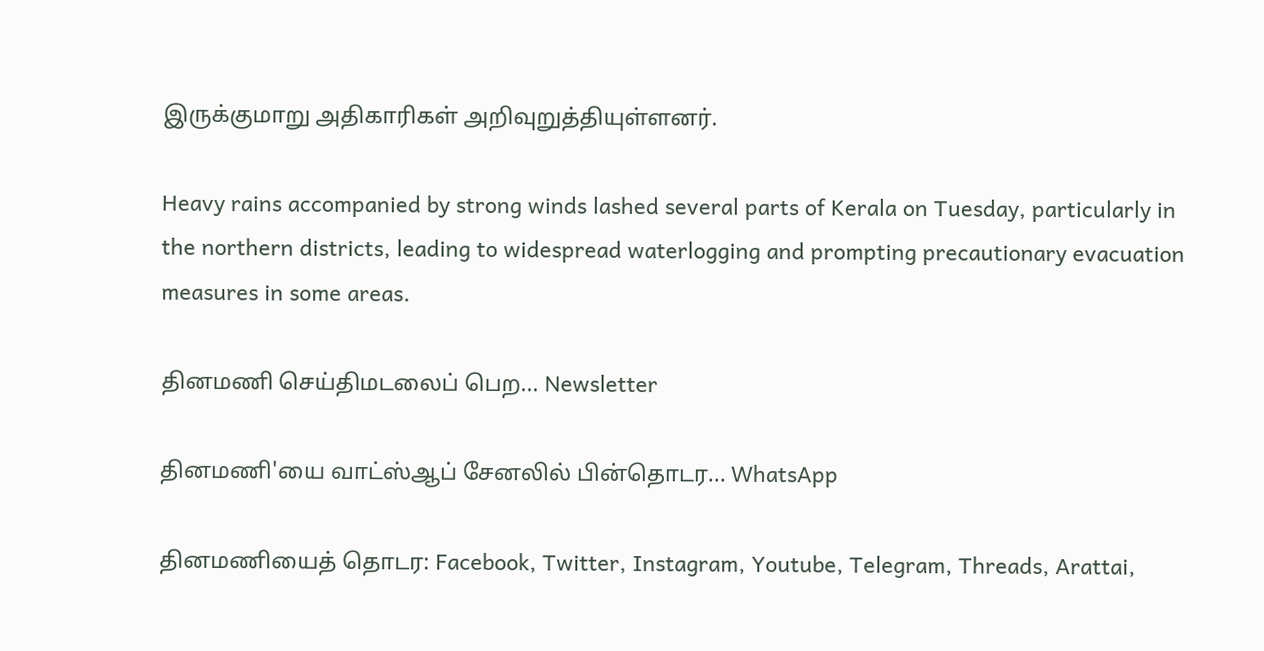இருக்குமாறு அதிகாரிகள் அறிவுறுத்தியுள்ளனர்.

Heavy rains accompanied by strong winds lashed several parts of Kerala on Tuesday, particularly in the northern districts, leading to widespread waterlogging and prompting precautionary evacuation measures in some areas.

தினமணி செய்திமடலைப் பெற... Newsletter

தினமணி'யை வாட்ஸ்ஆப் சேனலில் பின்தொடர... WhatsApp

தினமணியைத் தொடர: Facebook, Twitter, Instagram, Youtube, Telegram, Threads, Arattai,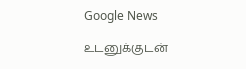Google News

உடனுக்குடன்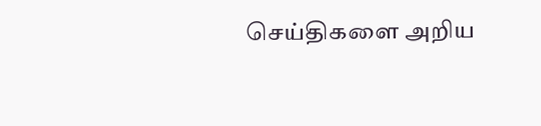செய்திகளை அறிய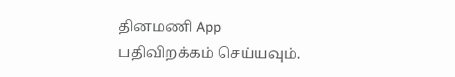தினமணி App பதிவிறக்கம் செய்யவும்.